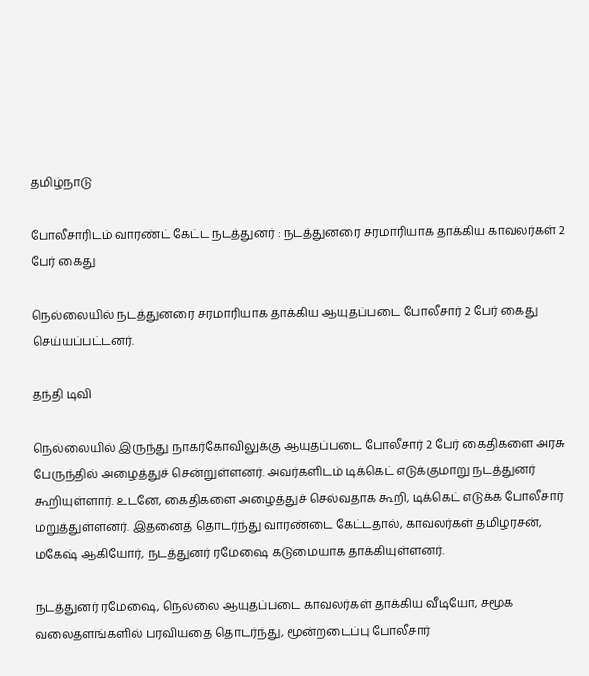தமிழ்நாடு

போலீசாரிடம் வாரண்ட் கேட்ட நடத்துனர் : நடத்துனரை சரமாரியாக தாக்கிய காவலர்கள் 2 பேர் கைது

நெல்லையில் நடத்துனரை சரமாரியாக தாக்கிய ஆயுதப்படை போலீசார் 2 பேர் கைது செய்யப்பட்டனர்.

தந்தி டிவி

நெல்லையில் இருந்து நாகர்கோவிலுக்கு ஆயுதப்படை போலீசார் 2 பேர் கைதிகளை அரசு பேருந்தில் அழைத்துச் சென்றுள்ளனர். அவர்களிடம் டிக்கெட் எடுக்குமாறு நடத்துனர் கூறியுள்ளார். உடனே, கைதிகளை அழைத்துச் செல்வதாக கூறி, டிக்கெட் எடுக்க போலீசார் மறுத்துள்ளனர். இதனைத் தொடர்ந்து வாரண்டை கேட்டதால், காவலர்கள் தமிழரசன், மகேஷ் ஆகியோர், நடத்துனர் ரமேஷை கடுமையாக தாக்கியுள்ளனர்.

நடத்துனர் ரமேஷை, நெல்லை ஆயுதப்படை காவலர்கள் தாக்கிய வீடியோ, சமூக வலைதளங்களில் பரவியதை தொடர்ந்து, மூன்றடைப்பு போலீசார்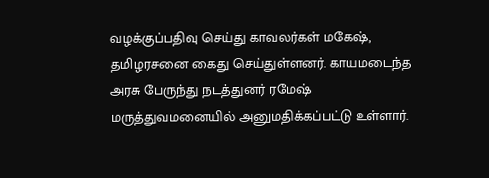வழக்குப்பதிவு செய்து காவலர்கள் மகேஷ், தமிழரசனை கைது செய்துள்ளனர். காயமடைந்த அரசு பேருந்து நடத்துனர் ரமேஷ் மருத்துவமனையில் அனுமதிக்கப்பட்டு உள்ளார்.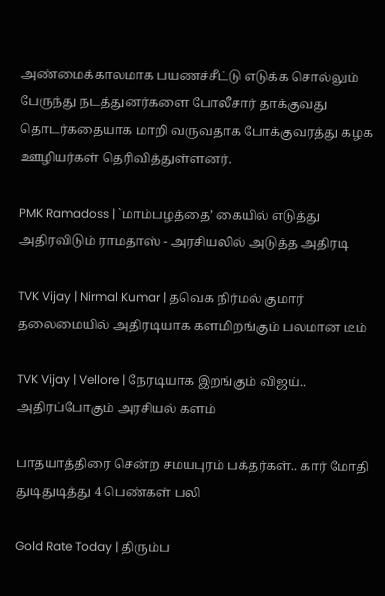அண்மைக்காலமாக பயணச்சீட்டு எடுக்க சொல்லும் பேருந்து நடத்துனர்களை போலீசார் தாக்குவது தொடர்கதையாக மாறி வருவதாக போக்குவரத்து கழக ஊழியர்கள் தெரிவித்துள்ளனர்.

PMK Ramadoss | `மாம்பழத்தை’ கையில் எடுத்து அதிரவிடும் ராமதாஸ் - அரசியலில் அடுத்த அதிரடி

TVK Vijay | Nirmal Kumar | தவெக நிர்மல் குமார் தலைமையில் அதிரடியாக களமிறங்கும் பலமான டீம்

TVK Vijay | Vellore | நேரடியாக இறங்கும் விஜய்.. அதிரப்போகும் அரசியல் களம்

பாதயாத்திரை சென்ற சமயபுரம் பக்தர்கள்.. கார் மோதி துடிதுடித்து 4 பெண்கள் பலி

Gold Rate Today | திரும்ப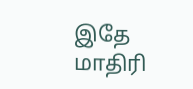இதே மாதிரி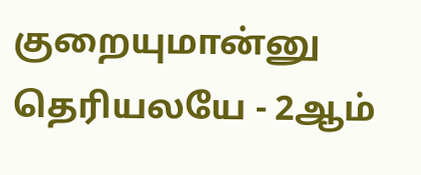குறையுமான்னு தெரியலயே - 2ஆம்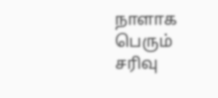நாளாக பெரும் சரிவு